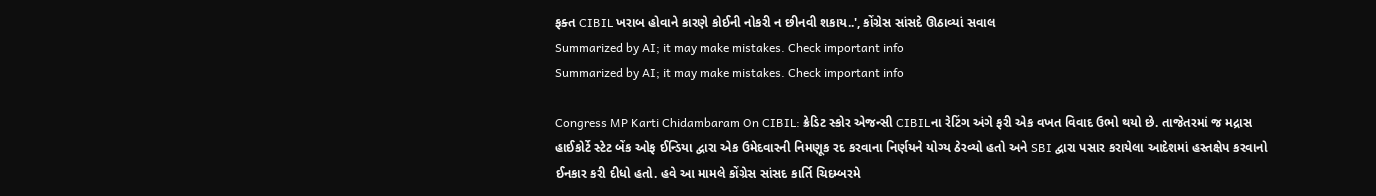ફક્ત CIBIL ખરાબ હોવાને કારણે કોઈની નોકરી ન છીનવી શકાય..', કોંગ્રેસ સાંસદે ઊઠાવ્યાં સવાલ
Summarized by AI; it may make mistakes. Check important info
Summarized by AI; it may make mistakes. Check important info

Congress MP Karti Chidambaram On CIBIL: ક્રેડિટ સ્કોર એજન્સી CIBILના રેટિંગ અંગે ફરી એક વખત વિવાદ ઉભો થયો છે. તાજેતરમાં જ મદ્રાસ હાઈકોર્ટે સ્ટેટ બેંક ઓફ ઈન્ડિયા દ્વારા એક ઉમેદવારની નિમણૂક રદ કરવાના નિર્ણયને યોગ્ય ઠેરવ્યો હતો અને SBI દ્વારા પસાર કરાયેલા આદેશમાં હસ્તક્ષેપ કરવાનો ઈનકાર કરી દીધો હતો. હવે આ મામલે કોંગ્રેસ સાંસદ કાર્તિ ચિદમ્બરમે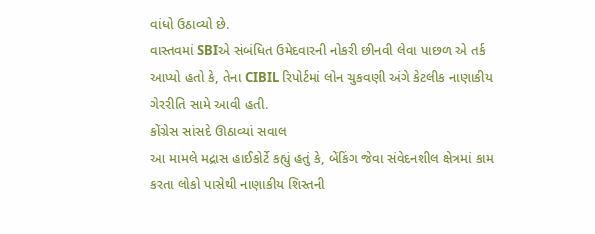વાંધો ઉઠાવ્યો છે.
વાસ્તવમાં SBIએ સંબંધિત ઉમેદવારની નોકરી છીનવી લેવા પાછળ એ તર્ક આપ્યો હતો કે, તેના CIBIL રિપોર્ટમાં લોન ચુકવણી અંગે કેટલીક નાણાકીય ગેરરીતિ સામે આવી હતી.
કોંગ્રેસ સાંસદે ઊઠાવ્યાં સવાલ
આ મામલે મદ્રાસ હાઈકોર્ટે કહ્યું હતું કે, બેંકિંગ જેવા સંવેદનશીલ ક્ષેત્રમાં કામ કરતા લોકો પાસેથી નાણાકીય શિસ્તની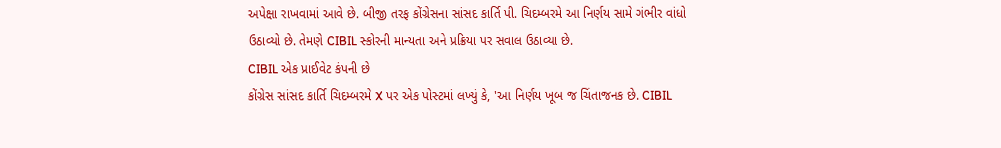અપેક્ષા રાખવામાં આવે છે. બીજી તરફ કોંગ્રેસના સાંસદ કાર્તિ પી. ચિદમ્બરમે આ નિર્ણય સામે ગંભીર વાંધો ઉઠાવ્યો છે. તેમણે CIBIL સ્કોરની માન્યતા અને પ્રક્રિયા પર સવાલ ઉઠાવ્યા છે.
CIBIL એક પ્રાઈવેટ કંપની છે
કોંગ્રેસ સાંસદ કાર્તિ ચિદમ્બરમે X પર એક પોસ્ટમાં લખ્યું કે, 'આ નિર્ણય ખૂબ જ ચિંતાજનક છે. CIBIL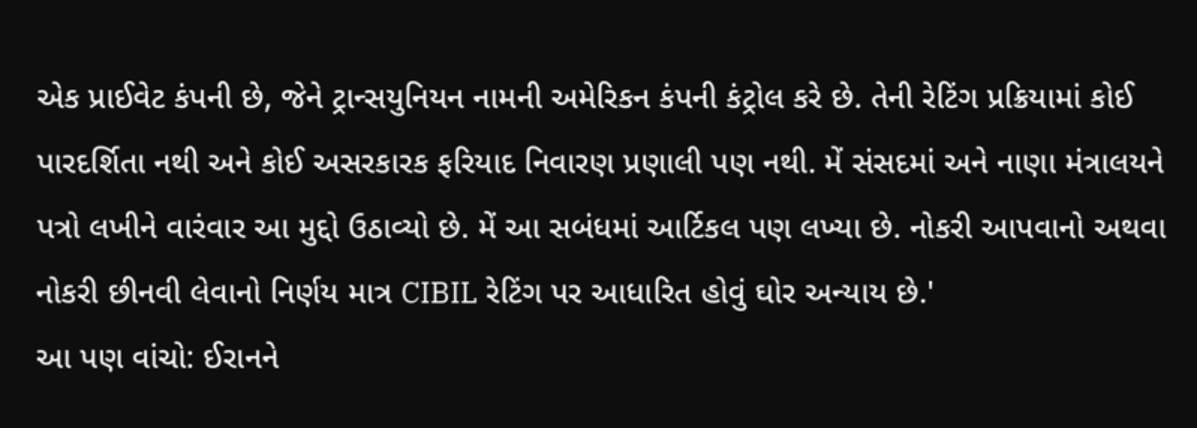એક પ્રાઈવેટ કંપની છે, જેને ટ્રાન્સયુનિયન નામની અમેરિકન કંપની કંટ્રોલ કરે છે. તેની રેટિંગ પ્રક્રિયામાં કોઈ પારદર્શિતા નથી અને કોઈ અસરકારક ફરિયાદ નિવારણ પ્રણાલી પણ નથી. મેં સંસદમાં અને નાણા મંત્રાલયને પત્રો લખીને વારંવાર આ મુદ્દો ઉઠાવ્યો છે. મેં આ સબંધમાં આર્ટિકલ પણ લખ્યા છે. નોકરી આપવાનો અથવા નોકરી છીનવી લેવાનો નિર્ણય માત્ર CIBIL રેટિંગ પર આધારિત હોવું ઘોર અન્યાય છે.'
આ પણ વાંચો: ઈરાનને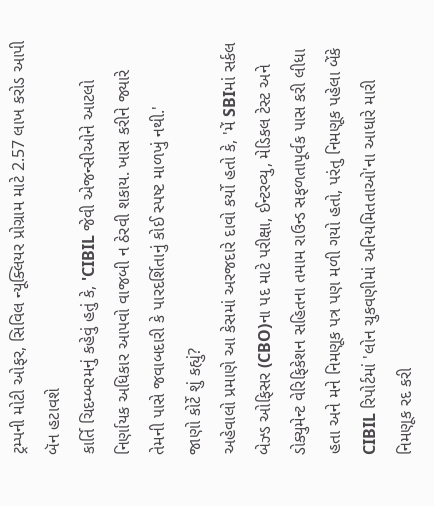ટ્રમ્પની મોટી ઓફર, સિવિલ ન્યૂક્લિયર પ્રોગ્રામ માટે 2.57 લાખ કરોડ આપી બૅન હટાવશે
કાર્તિ ચિદમ્બરમનું કહેવું હતું કે, 'CIBIL જેવી એજન્સીઓને આટલો નિર્ણાયક અધિકાર આપવો વાજબી ન ઠેરવી શકાય. ખાસ કરીને જ્યારે તેમની પાસે જવાબદારી કે પારદર્શિતાનું કોઈ સ્પષ્ટ માળખું નથી.'
જાણો કોર્ટે શું કહ્યું?
અહેવાલો પ્રમાણે આ કેસમાં અરજદારે દાવો કર્યો હતો કે, 'મેં SBIમાં સર્કલ બેઝ્ડ ઓફિસર (CBO)ના પદ માટે પરીક્ષા, ઈન્ટરવ્યુ, મેડિકલ ટેસ્ટ અને ડોક્યુમેન્ટ વેરિફિકેશન સહિતના તમામ રાઉન્ડ સફળતાપૂર્વક પાસ કરી લીધા હતા અને મને નિમણૂક પત્ર પણ મળી ગયો હતો, પરંતુ નિમણૂક પહેલા બેંકે CIBIL રિપોર્ટમાં 'લોન ચુકવણીમાં અનિયમિતતાઓ'ના આધારે મારી નિમણૂક રદ કરી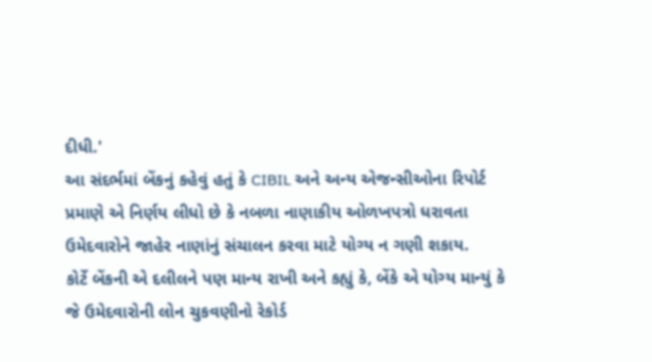દીધી.'
આ સંદર્ભમાં બેંકનું કહેવું હતું કે CIBIL અને અન્ય એજન્સીઓના રિપોર્ટ પ્રમાણે એ નિર્ણય લીધો છે કે નબળા નાણાકીય ઓળખપત્રો ધરાવતા ઉમેદવારોને જાહેર નાણાંનું સંચાલન કરવા માટે યોગ્ય ન ગણી શકાય.
કોર્ટે બેંકની એ દલીલને પણ માન્ય રાખી અને કહ્યું કે, બેંકે એ યોગ્ય માન્યું કે જે ઉમેદવારોની લોન ચુકવણીનો રેકોર્ડ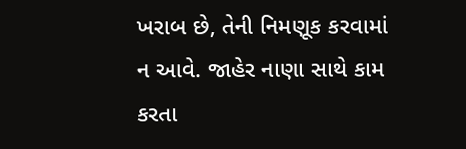ખરાબ છે, તેની નિમણૂક કરવામાં ન આવે. જાહેર નાણા સાથે કામ કરતા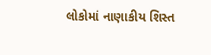લોકોમાં નાણાકીય શિસ્ત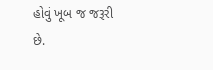હોવું ખૂબ જ જરૂરી છે.